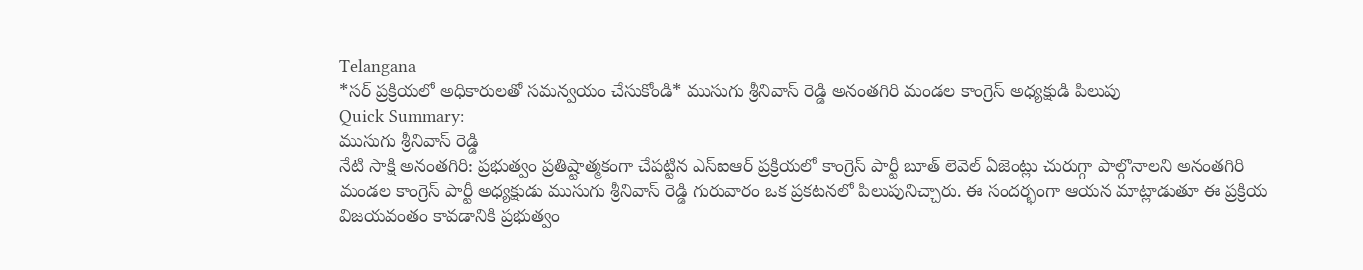Telangana
*సర్ ప్రక్రియలో అధికారులతో సమన్వయం చేసుకోండి* ముసుగు శ్రీనివాస్ రెడ్డి అనంతగిరి మండల కాంగ్రెస్ అధ్యక్షుడి పిలుపు
Quick Summary:
ముసుగు శ్రీనివాస్ రెడ్డి
నేటి సాక్షి అనంతగిరి: ప్రభుత్వం ప్రతిష్టాత్మకంగా చేపట్టిన ఎస్ఐఆర్ ప్రక్రియలో కాంగ్రెస్ పార్టీ బూత్ లెవెల్ ఏజెంట్లు చురుగ్గా పాల్గొనాలని అనంతగిరి మండల కాంగ్రెస్ పార్టీ అధ్యక్షుడు ముసుగు శ్రీనివాస్ రెడ్డి గురువారం ఒక ప్రకటనలో పిలుపునిచ్చారు. ఈ సందర్భంగా ఆయన మాట్లాడుతూ ఈ ప్రక్రియ విజయవంతం కావడానికి ప్రభుత్వం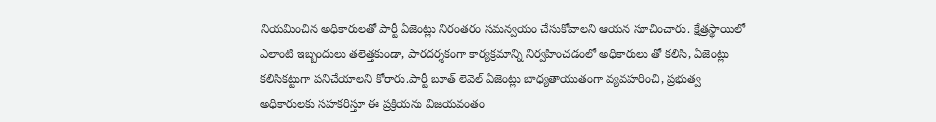నియమించిన అధికారులతో పార్టీ ఏజెంట్లు నిరంతరం సమన్వయం చేసుకోవాలని ఆయన సూచించారు. క్షేత్రస్థాయిలో ఎలాంటి ఇబ్బందులు తలెత్తకుండా, పారదర్శకంగా కార్యక్రమాన్ని నిర్వహించడంలో అధికారులు తో కలిసి, ఏజెంట్లు కలిసికట్టుగా పనిచేయాలని కోరారు.పార్టీ బూత్ లెవెల్ ఏజెంట్లు బాధ్యతాయుతంగా వ్యవహరించి, ప్రభుత్వ అధికారులకు సహకరిస్తూ ఈ ప్రక్రియను విజయవంతం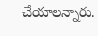చేయాలన్నారు.